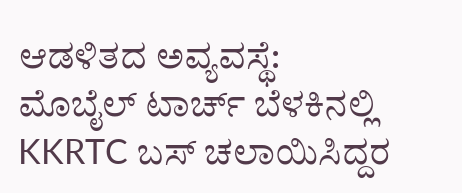ಆಡಳಿತದ ಅವ್ಯವಸ್ಥೆ: ಮೊಬೈಲ್ ಟಾರ್ಚ್ ಬೆಳಕಿನಲ್ಲಿ KKRTC ಬಸ್ ಚಲಾಯಿಸಿದ್ದರ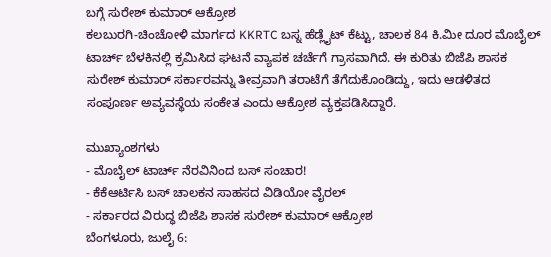ಬಗ್ಗೆ ಸುರೇಶ್ ಕುಮಾರ್ ಆಕ್ರೋಶ
ಕಲಬುರಗಿ-ಚಿಂಚೋಳಿ ಮಾರ್ಗದ KKRTC ಬಸ್ನ ಹೆಡ್ಲೈಟ್ ಕೆಟ್ಟು, ಚಾಲಕ 84 ಕಿ.ಮೀ ದೂರ ಮೊಬೈಲ್ ಟಾರ್ಚ್ ಬೆಳಕಿನಲ್ಲಿ ಕ್ರಮಿಸಿದ ಘಟನೆ ವ್ಯಾಪಕ ಚರ್ಚೆಗೆ ಗ್ರಾಸವಾಗಿದೆ. ಈ ಕುರಿತು ಬಿಜೆಪಿ ಶಾಸಕ ಸುರೇಶ್ ಕುಮಾರ್ ಸರ್ಕಾರವನ್ನು ತೀವ್ರವಾಗಿ ತರಾಟೆಗೆ ತೆಗೆದುಕೊಂಡಿದ್ದು, ಇದು ಆಡಳಿತದ ಸಂಪೂರ್ಣ ಅವ್ಯವಸ್ಥೆಯ ಸಂಕೇತ ಎಂದು ಆಕ್ರೋಶ ವ್ಯಕ್ತಪಡಿಸಿದ್ದಾರೆ.

ಮುಖ್ಯಾಂಶಗಳು
- ಮೊಬೈಲ್ ಟಾರ್ಚ್ ನೆರವಿನಿಂದ ಬಸ್ ಸಂಚಾರ!
- ಕೆಕೆಆರ್ಟಿಸಿ ಬಸ್ ಚಾಲಕನ ಸಾಹಸದ ವಿಡಿಯೋ ವೈರಲ್
- ಸರ್ಕಾರದ ವಿರುದ್ಧ ಬಿಜೆಪಿ ಶಾಸಕ ಸುರೇಶ್ ಕುಮಾರ್ ಆಕ್ರೋಶ
ಬೆಂಗಳೂರು, ಜುಲೈ 6: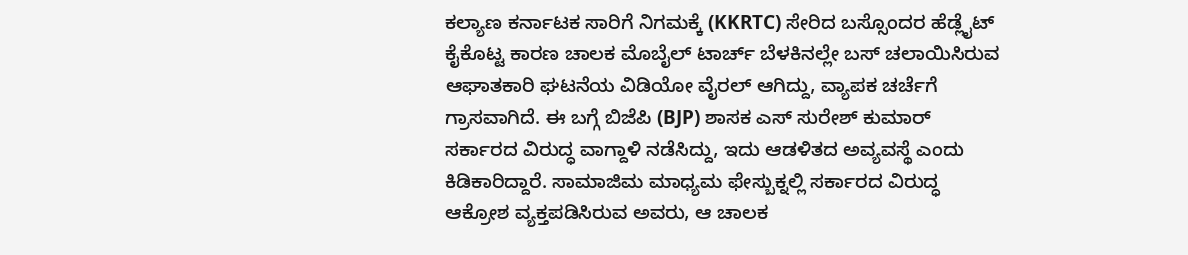ಕಲ್ಯಾಣ ಕರ್ನಾಟಕ ಸಾರಿಗೆ ನಿಗಮಕ್ಕೆ (KKRTC) ಸೇರಿದ ಬಸ್ಸೊಂದರ ಹೆಡ್ಲೈಟ್ ಕೈಕೊಟ್ಟ ಕಾರಣ ಚಾಲಕ ಮೊಬೈಲ್ ಟಾರ್ಚ್ ಬೆಳಕಿನಲ್ಲೇ ಬಸ್ ಚಲಾಯಿಸಿರುವ ಆಘಾತಕಾರಿ ಘಟನೆಯ ವಿಡಿಯೋ ವೈರಲ್ ಆಗಿದ್ದು, ವ್ಯಾಪಕ ಚರ್ಚೆಗೆ ಗ್ರಾಸವಾಗಿದೆ. ಈ ಬಗ್ಗೆ ಬಿಜೆಪಿ (BJP) ಶಾಸಕ ಎಸ್ ಸುರೇಶ್ ಕುಮಾರ್ ಸರ್ಕಾರದ ವಿರುದ್ಧ ವಾಗ್ದಾಳಿ ನಡೆಸಿದ್ದು, ಇದು ಆಡಳಿತದ ಅವ್ಯವಸ್ಥೆ ಎಂದು ಕಿಡಿಕಾರಿದ್ದಾರೆ. ಸಾಮಾಜಿಮ ಮಾಧ್ಯಮ ಫೇಸ್ಬುಕ್ನಲ್ಲಿ ಸರ್ಕಾರದ ವಿರುದ್ಧ ಆಕ್ರೋಶ ವ್ಯಕ್ತಪಡಿಸಿರುವ ಅವರು, ಆ ಚಾಲಕ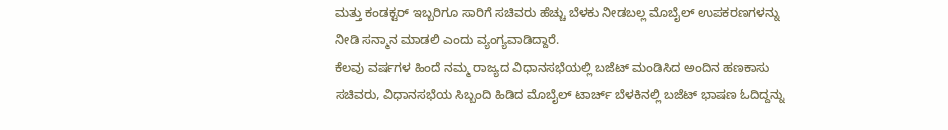ಮತ್ತು ಕಂಡಕ್ಟರ್ ಇಬ್ಬರಿಗೂ ಸಾರಿಗೆ ಸಚಿವರು ಹೆಚ್ಚು ಬೆಳಕು ನೀಡಬಲ್ಲ ಮೊಬೈಲ್ ಉಪಕರಣಗಳನ್ನು ನೀಡಿ ಸನ್ಮಾನ ಮಾಡಲಿ ಎಂದು ವ್ಯಂಗ್ಯವಾಡಿದ್ದಾರೆ.
ಕೆಲವು ವರ್ಷಗಳ ಹಿಂದೆ ನಮ್ಮ ರಾಜ್ಯದ ವಿಧಾನಸಭೆಯಲ್ಲಿ ಬಜೆಟ್ ಮಂಡಿಸಿದ ಅಂದಿನ ಹಣಕಾಸು ಸಚಿವರು, ವಿಧಾನಸಭೆಯ ಸಿಬ್ಬಂದಿ ಹಿಡಿದ ಮೊಬೈಲ್ ಟಾರ್ಚ್ ಬೆಳಕಿನಲ್ಲಿ ಬಜೆಟ್ ಭಾಷಣ ಓದಿದ್ದನ್ನು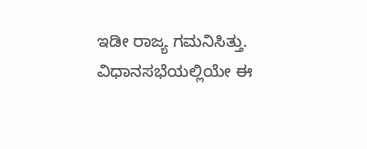ಇಡೀ ರಾಜ್ಯ ಗಮನಿಸಿತ್ತು. ವಿಧಾನಸಭೆಯಲ್ಲಿಯೇ ಈ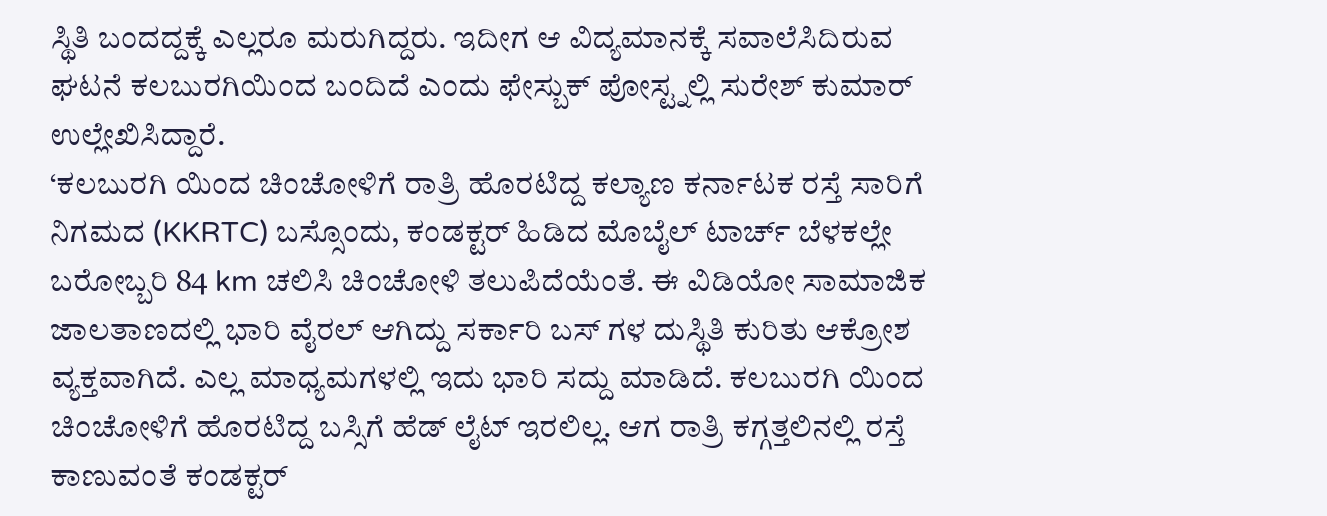ಸ್ಥಿತಿ ಬಂದದ್ದಕ್ಕೆ ಎಲ್ಲರೂ ಮರುಗಿದ್ದರು. ಇದೀಗ ಆ ವಿದ್ಯಮಾನಕ್ಕೆ ಸವಾಲೆಸಿದಿರುವ ಘಟನೆ ಕಲಬುರಗಿಯಿಂದ ಬಂದಿದೆ ಎಂದು ಫೇಸ್ಬುಕ್ ಪೋಸ್ಟ್ನಲ್ಲಿ ಸುರೇಶ್ ಕುಮಾರ್ ಉಲ್ಲೇಖಿಸಿದ್ದಾರೆ.
‘ಕಲಬುರಗಿ ಯಿಂದ ಚಿಂಚೋಳಿಗೆ ರಾತ್ರಿ ಹೊರಟಿದ್ದ ಕಲ್ಯಾಣ ಕರ್ನಾಟಕ ರಸ್ತೆ ಸಾರಿಗೆ ನಿಗಮದ (KKRTC) ಬಸ್ಸೊಂದು, ಕಂಡಕ್ಟರ್ ಹಿಡಿದ ಮೊಬೈಲ್ ಟಾರ್ಚ್ ಬೆಳಕಲ್ಲೇ ಬರೋಬ್ಬರಿ 84 km ಚಲಿಸಿ ಚಿಂಚೋಳಿ ತಲುಪಿದೆಯೆಂತೆ. ಈ ವಿಡಿಯೋ ಸಾಮಾಜಿಕ ಜಾಲತಾಣದಲ್ಲಿ ಭಾರಿ ವೈರಲ್ ಆಗಿದ್ದು ಸರ್ಕಾರಿ ಬಸ್ ಗಳ ದುಸ್ಥಿತಿ ಕುರಿತು ಆಕ್ರೋಶ ವ್ಯಕ್ತವಾಗಿದೆ. ಎಲ್ಲ ಮಾಧ್ಯಮಗಳಲ್ಲಿ ಇದು ಭಾರಿ ಸದ್ದು ಮಾಡಿದೆ. ಕಲಬುರಗಿ ಯಿಂದ ಚಿಂಚೋಳಿಗೆ ಹೊರಟಿದ್ದ ಬಸ್ಸಿಗೆ ಹೆಡ್ ಲೈಟ್ ಇರಲಿಲ್ಲ. ಆಗ ರಾತ್ರಿ ಕಗ್ಗತ್ತಲಿನಲ್ಲಿ ರಸ್ತೆ ಕಾಣುವಂತೆ ಕಂಡಕ್ಟರ್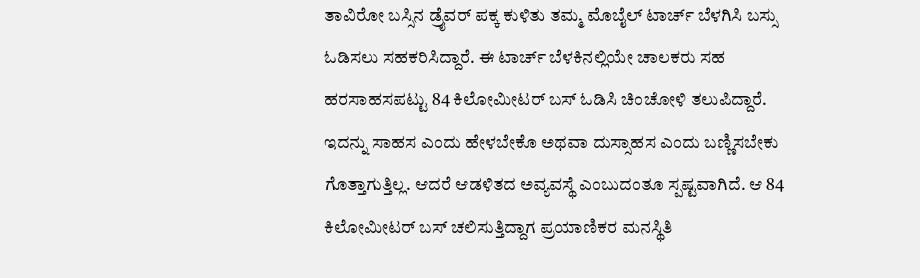ತಾವಿರೋ ಬಸ್ಸಿನ ಡ್ರೈವರ್ ಪಕ್ಕ ಕುಳಿತು ತಮ್ಮ ಮೊಬೈಲ್ ಟಾರ್ಚ್ ಬೆಳಗಿಸಿ ಬಸ್ಸು ಓಡಿಸಲು ಸಹಕರಿಸಿದ್ದಾರೆ. ಈ ಟಾರ್ಚ್ ಬೆಳಕಿನಲ್ಲಿಯೇ ಚಾಲಕರು ಸಹ ಹರಸಾಹಸಪಟ್ಟು 84 ಕಿಲೋಮೀಟರ್ ಬಸ್ ಓಡಿಸಿ ಚಿಂಚೋಳಿ ತಲುಪಿದ್ದಾರೆ. ಇದನ್ನು ಸಾಹಸ ಎಂದು ಹೇಳಬೇಕೊ ಅಥವಾ ದುಸ್ಸಾಹಸ ಎಂದು ಬಣ್ಣಿಸಬೇಕು ಗೊತ್ತಾಗುತ್ತಿಲ್ಲ. ಆದರೆ ಆಡಳಿತದ ಅವ್ಯವಸ್ಥೆ ಎಂಬುದಂತೂ ಸ್ಪಷ್ಟವಾಗಿದೆ. ಆ 84 ಕಿಲೋಮೀಟರ್ ಬಸ್ ಚಲಿಸುತ್ತಿದ್ದಾಗ ಪ್ರಯಾಣಿಕರ ಮನಸ್ಥಿತಿ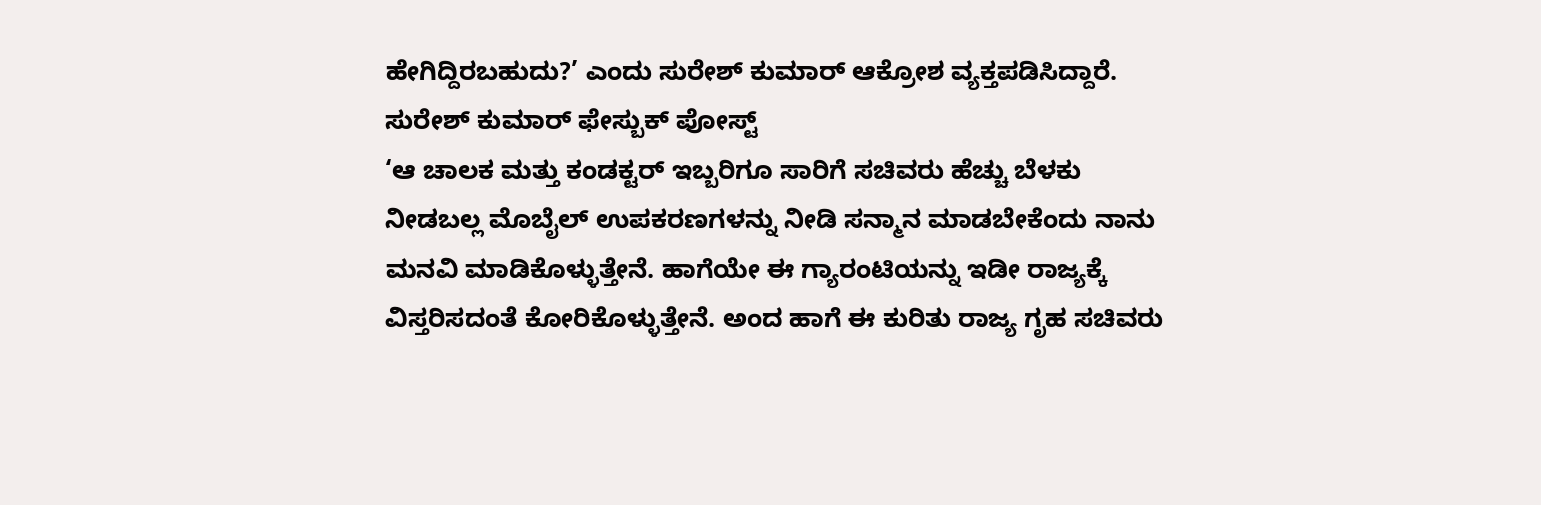ಹೇಗಿದ್ದಿರಬಹುದು?’ ಎಂದು ಸುರೇಶ್ ಕುಮಾರ್ ಆಕ್ರೋಶ ವ್ಯಕ್ತಪಡಿಸಿದ್ದಾರೆ.
ಸುರೇಶ್ ಕುಮಾರ್ ಫೇಸ್ಬುಕ್ ಪೋಸ್ಟ್
‘ಆ ಚಾಲಕ ಮತ್ತು ಕಂಡಕ್ಟರ್ ಇಬ್ಬರಿಗೂ ಸಾರಿಗೆ ಸಚಿವರು ಹೆಚ್ಚು ಬೆಳಕು ನೀಡಬಲ್ಲ ಮೊಬೈಲ್ ಉಪಕರಣಗಳನ್ನು ನೀಡಿ ಸನ್ಮಾನ ಮಾಡಬೇಕೆಂದು ನಾನು ಮನವಿ ಮಾಡಿಕೊಳ್ಳುತ್ತೇನೆ. ಹಾಗೆಯೇ ಈ ಗ್ಯಾರಂಟಿಯನ್ನು ಇಡೀ ರಾಜ್ಯಕ್ಕೆ ವಿಸ್ತರಿಸದಂತೆ ಕೋರಿಕೊಳ್ಳುತ್ತೇನೆ. ಅಂದ ಹಾಗೆ ಈ ಕುರಿತು ರಾಜ್ಯ ಗೃಹ ಸಚಿವರು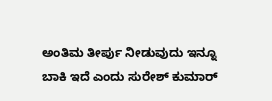ಅಂತಿಮ ತೀರ್ಪು ನೀಡುವುದು ಇನ್ನೂ ಬಾಕಿ ಇದೆ ಎಂದು ಸುರೇಶ್ ಕುಮಾರ್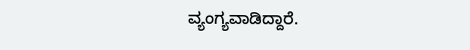ವ್ಯಂಗ್ಯವಾಡಿದ್ದಾರೆ.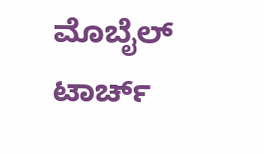ಮೊಬೈಲ್ ಟಾರ್ಚ್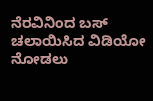ನೆರವಿನಿಂದ ಬಸ್ ಚಲಾಯಿಸಿದ ವಿಡಿಯೋ ನೋಡಲು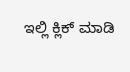ಇಲ್ಲಿ ಕ್ಲಿಕ್ ಮಾಡಿ